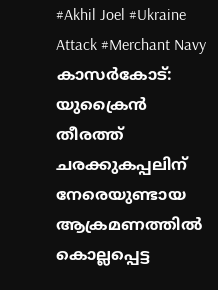#Akhil Joel #Ukraine Attack #Merchant Navy
കാസർകോട്: യുക്രൈൻ തീരത്ത് ചരക്കുകപ്പലിന് നേരെയുണ്ടായ ആക്രമണത്തിൽ കൊല്ലപ്പെട്ട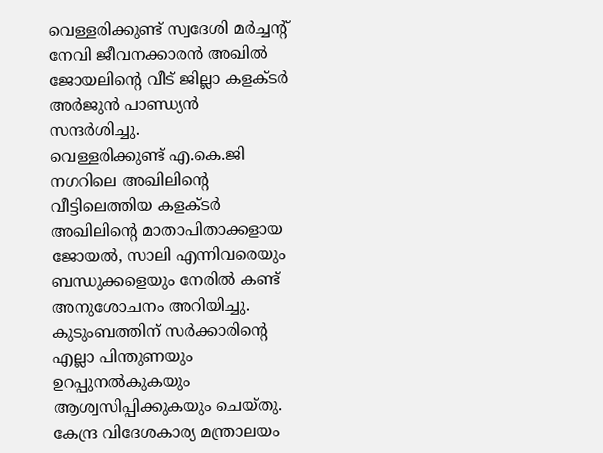വെള്ളരിക്കുണ്ട് സ്വദേശി മർച്ചന്റ് നേവി ജീവനക്കാരൻ അഖിൽ ജോയലിന്റെ വീട് ജില്ലാ കളക്ടർ അർജുൻ പാണ്ഡ്യൻ സന്ദർശിച്ചു.
വെള്ളരിക്കുണ്ട് എ.കെ.ജി നഗറിലെ അഖിലിന്റെ വീട്ടിലെത്തിയ കളക്ടർ അഖിലിന്റെ മാതാപിതാക്കളായ ജോയൽ, സാലി എന്നിവരെയും ബന്ധുക്കളെയും നേരിൽ കണ്ട് അനുശോചനം അറിയിച്ചു. കുടുംബത്തിന് സർക്കാരിന്റെ എല്ലാ പിന്തുണയും ഉറപ്പുനൽകുകയും ആശ്വസിപ്പിക്കുകയും ചെയ്തു.
കേന്ദ്ര വിദേശകാര്യ മന്ത്രാലയം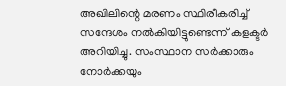അഖിലിന്റെ മരണം സ്ഥിരീകരിച്ച് സന്ദേശം നൽകിയിട്ടുണ്ടെന്ന് കളക്ടർ അറിയിച്ചു. സംസ്ഥാന സർക്കാരും നോർക്കയും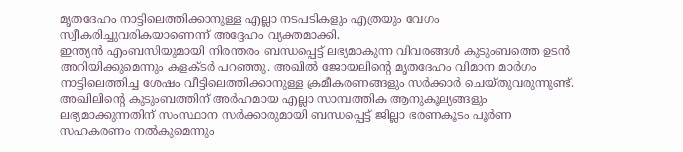മൃതദേഹം നാട്ടിലെത്തിക്കാനുള്ള എല്ലാ നടപടികളും എത്രയും വേഗം സ്വീകരിച്ചുവരികയാണെന്ന് അദ്ദേഹം വ്യക്തമാക്കി.
ഇന്ത്യൻ എംബസിയുമായി നിരന്തരം ബന്ധപ്പെട്ട് ലഭ്യമാകുന്ന വിവരങ്ങൾ കുടുംബത്തെ ഉടൻ അറിയിക്കുമെന്നും കളക്ടർ പറഞ്ഞു. അഖിൽ ജോയലിന്റെ മൃതദേഹം വിമാന മാർഗം നാട്ടിലെത്തിച്ച ശേഷം വീട്ടിലെത്തിക്കാനുള്ള ക്രമീകരണങ്ങളും സർക്കാർ ചെയ്തുവരുന്നുണ്ട്.
അഖിലിന്റെ കുടുംബത്തിന് അർഹമായ എല്ലാ സാമ്പത്തിക ആനുകൂല്യങ്ങളും ലഭ്യമാക്കുന്നതിന് സംസ്ഥാന സർക്കാരുമായി ബന്ധപ്പെട്ട് ജില്ലാ ഭരണകൂടം പൂർണ സഹകരണം നൽകുമെന്നും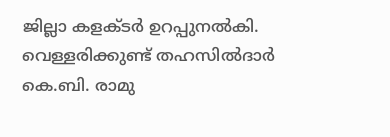ജില്ലാ കളക്ടർ ഉറപ്പുനൽകി. വെള്ളരിക്കുണ്ട് തഹസിൽദാർ കെ.ബി. രാമു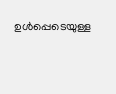ഉൾപ്പെടെയുള്ള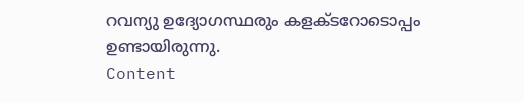റവന്യു ഉദ്യോഗസ്ഥരും കളക്ടറോടൊപ്പം ഉണ്ടായിരുന്നു.
Content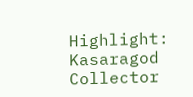Highlight: Kasaragod Collector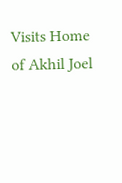Visits Home of Akhil Joel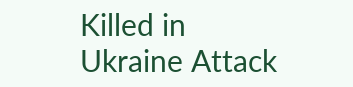Killed in Ukraine Attack